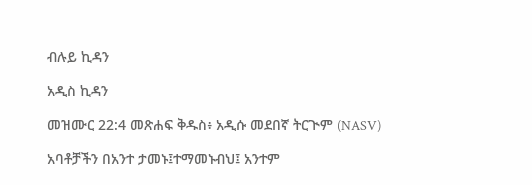ብሉይ ኪዳን

አዲስ ኪዳን

መዝሙር 22:4 መጽሐፍ ቅዱስ፥ አዲሱ መደበኛ ትርጒም (NASV)

አባቶቻችን በአንተ ታመኑ፤ተማመኑብህ፤ አንተም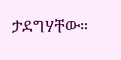ታደግሃቸው።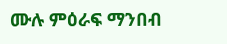ሙሉ ምዕራፍ ማንበብ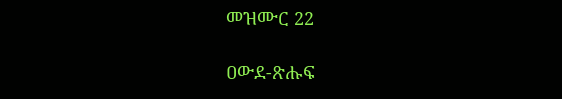መዝሙር 22

ዐውደ-ጽሑፍ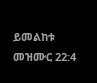ይመልከቱ መዝሙር 22:4